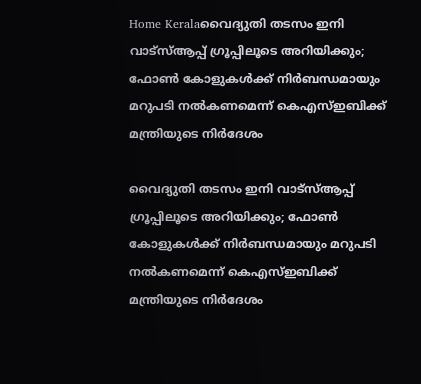Home Keralaവൈദ്യുതി തടസം ഇനി വാട്‌സ്ആപ്പ് ഗ്രൂപ്പിലൂടെ അറിയിക്കും; ഫോൺ കോളുകൾക്ക് നിർബന്ധമായും മറുപടി നൽകണമെന്ന് കെഎസ്ഇബിക്ക് മന്ത്രിയുടെ നിർദേശം

വൈദ്യുതി തടസം ഇനി വാട്‌സ്ആപ്പ് ഗ്രൂപ്പിലൂടെ അറിയിക്കും; ഫോൺ കോളുകൾക്ക് നിർബന്ധമായും മറുപടി നൽകണമെന്ന് കെഎസ്ഇബിക്ക് മന്ത്രിയുടെ നിർദേശം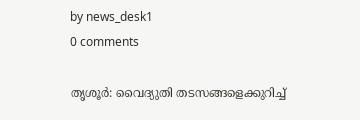by news_desk1
0 comments

തൃശൂർ: വൈദ്യുതി തടസങ്ങളെക്കുറിച്ച്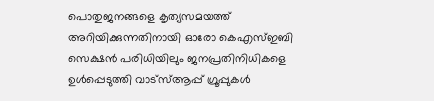പൊതുജനങ്ങളെ കൃത്യസമയത്ത് അറിയിക്കുന്നതിനായി ഓരോ കെഎസ്ഇബി സെക്ഷൻ പരിധിയിലും ജനപ്രതിനിധികളെ ഉൾപ്പെടുത്തി വാട്‌സ്ആപ്പ് ഗ്രൂപ്പുകൾ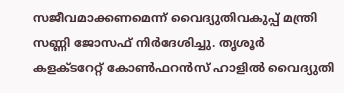സജീവമാക്കണമെന്ന് വൈദ്യുതിവകുപ്പ് മന്ത്രി സണ്ണി ജോസഫ് നിർദേശിച്ചു. തൃശൂർ കളക്ടറേറ്റ് കോൺഫറൻസ് ഹാളിൽ വൈദ്യുതി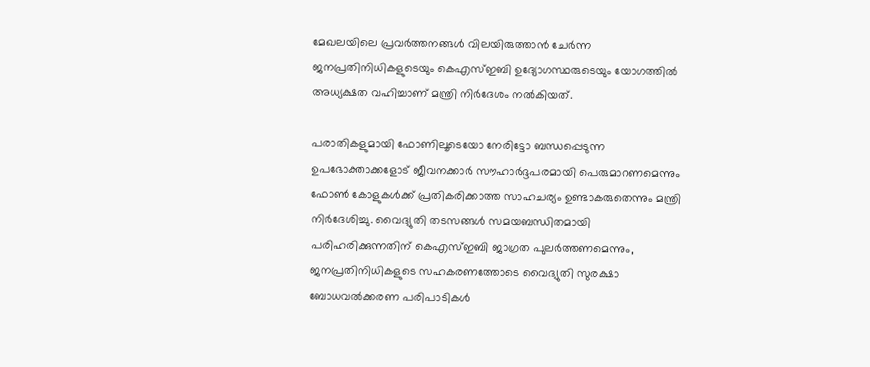മേഖലയിലെ പ്രവർത്തനങ്ങൾ വിലയിരുത്താൻ ചേർന്ന ജനപ്രതിനിധികളുടെയും കെഎസ്ഇബി ഉദ്യോഗസ്ഥരുടെയും യോഗത്തിൽ അധ്യക്ഷത വഹിച്ചാണ് മന്ത്രി നിർദേശം നൽകിയത്.

പരാതികളുമായി ഫോണിലൂടെയോ നേരിട്ടോ ബന്ധപ്പെടുന്ന ഉപഭോക്താക്കളോട് ജീവനക്കാർ സൗഹാർദ്ദപരമായി പെരുമാറണമെന്നും ഫോൺ കോളുകൾക്ക് പ്രതികരിക്കാത്ത സാഹചര്യം ഉണ്ടാകരുതെന്നും മന്ത്രി നിർദേശിച്ചു. വൈദ്യുതി തടസങ്ങൾ സമയബന്ധിതമായി പരിഹരിക്കുന്നതിന് കെഎസ്ഇബി ജാഗ്രത പുലർത്തണമെന്നും, ജനപ്രതിനിധികളുടെ സഹകരണത്തോടെ വൈദ്യുതി സുരക്ഷാ ബോധവൽക്കരണ പരിപാടികൾ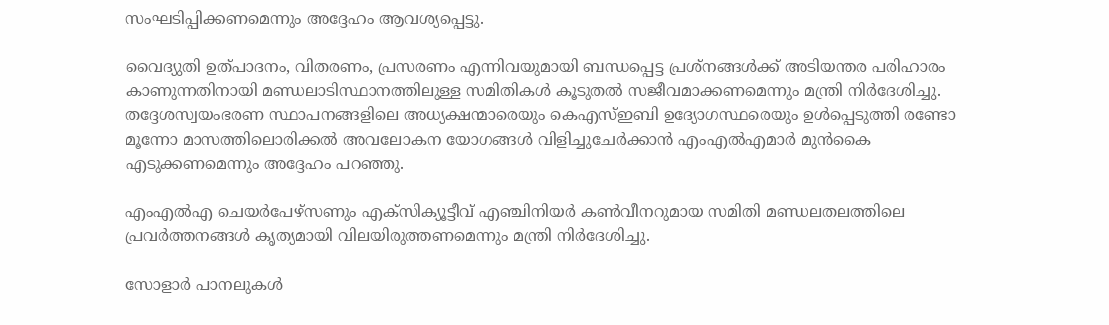സംഘടിപ്പിക്കണമെന്നും അദ്ദേഹം ആവശ്യപ്പെട്ടു.

വൈദ്യുതി ഉത്പാദനം, വിതരണം, പ്രസരണം എന്നിവയുമായി ബന്ധപ്പെട്ട പ്രശ്നങ്ങൾക്ക് അടിയന്തര പരിഹാരം കാണുന്നതിനായി മണ്ഡലാടിസ്ഥാനത്തിലുള്ള സമിതികൾ കൂടുതൽ സജീവമാക്കണമെന്നും മന്ത്രി നിർദേശിച്ചു. തദ്ദേശസ്വയംഭരണ സ്ഥാപനങ്ങളിലെ അധ്യക്ഷന്മാരെയും കെഎസ്ഇബി ഉദ്യോഗസ്ഥരെയും ഉൾപ്പെടുത്തി രണ്ടോ മൂന്നോ മാസത്തിലൊരിക്കൽ അവലോകന യോഗങ്ങൾ വിളിച്ചുചേർക്കാൻ എംഎൽഎമാർ മുൻകൈ എടുക്കണമെന്നും അദ്ദേഹം പറഞ്ഞു.

എംഎൽഎ ചെയർപേഴ്സണും എക്സിക്യൂട്ടീവ് എഞ്ചിനിയർ കൺവീനറുമായ സമിതി മണ്ഡലതലത്തിലെ പ്രവർത്തനങ്ങൾ കൃത്യമായി വിലയിരുത്തണമെന്നും മന്ത്രി നിർദേശിച്ചു.

സോളാർ പാനലുകൾ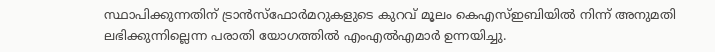സ്ഥാപിക്കുന്നതിന് ട്രാൻസ്ഫോർമറുകളുടെ കുറവ് മൂലം കെഎസ്ഇബിയിൽ നിന്ന് അനുമതി ലഭിക്കുന്നില്ലെന്ന പരാതി യോഗത്തിൽ എംഎൽഎമാർ ഉന്നയിച്ചു.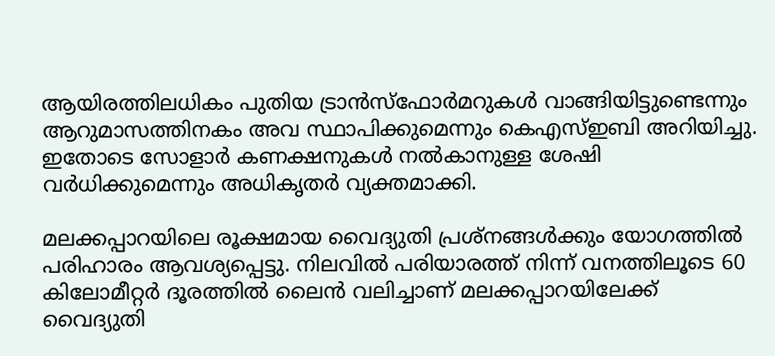ആയിരത്തിലധികം പുതിയ ട്രാൻസ്ഫോർമറുകൾ വാങ്ങിയിട്ടുണ്ടെന്നും ആറുമാസത്തിനകം അവ സ്ഥാപിക്കുമെന്നും കെഎസ്ഇബി അറിയിച്ചു. ഇതോടെ സോളാർ കണക്ഷനുകൾ നൽകാനുള്ള ശേഷി വർധിക്കുമെന്നും അധികൃതർ വ്യക്തമാക്കി.

മലക്കപ്പാറയിലെ രൂക്ഷമായ വൈദ്യുതി പ്രശ്നങ്ങൾക്കും യോഗത്തിൽ പരിഹാരം ആവശ്യപ്പെട്ടു. നിലവിൽ പരിയാരത്ത് നിന്ന് വനത്തിലൂടെ 60 കിലോമീറ്റർ ദൂരത്തിൽ ലൈൻ വലിച്ചാണ് മലക്കപ്പാറയിലേക്ക് വൈദ്യുതി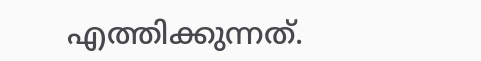എത്തിക്കുന്നത്.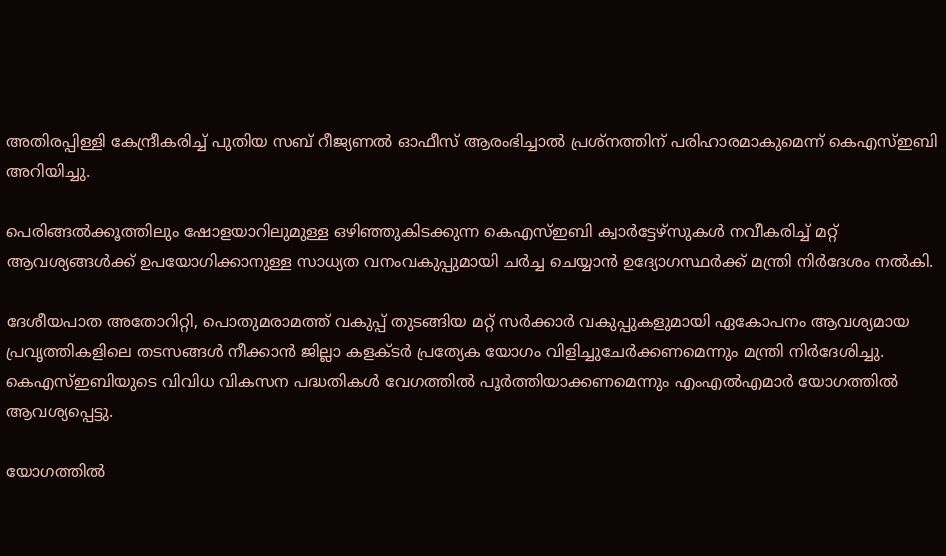അതിരപ്പിള്ളി കേന്ദ്രീകരിച്ച് പുതിയ സബ് റീജ്യണൽ ഓഫീസ് ആരംഭിച്ചാൽ പ്രശ്നത്തിന് പരിഹാരമാകുമെന്ന് കെഎസ്ഇബി അറിയിച്ചു.

പെരിങ്ങൽക്കൂത്തിലും ഷോളയാറിലുമുള്ള ഒഴിഞ്ഞുകിടക്കുന്ന കെഎസ്ഇബി ക്വാർട്ടേഴ്സുകൾ നവീകരിച്ച് മറ്റ് ആവശ്യങ്ങൾക്ക് ഉപയോഗിക്കാനുള്ള സാധ്യത വനംവകുപ്പുമായി ചർച്ച ചെയ്യാൻ ഉദ്യോഗസ്ഥർക്ക് മന്ത്രി നിർദേശം നൽകി.

ദേശീയപാത അതോറിറ്റി, പൊതുമരാമത്ത് വകുപ്പ് തുടങ്ങിയ മറ്റ് സർക്കാർ വകുപ്പുകളുമായി ഏകോപനം ആവശ്യമായ പ്രവൃത്തികളിലെ തടസങ്ങൾ നീക്കാൻ ജില്ലാ കളക്ടർ പ്രത്യേക യോഗം വിളിച്ചുചേർക്കണമെന്നും മന്ത്രി നിർദേശിച്ചു. കെഎസ്ഇബിയുടെ വിവിധ വികസന പദ്ധതികൾ വേഗത്തിൽ പൂർത്തിയാക്കണമെന്നും എംഎൽഎമാർ യോഗത്തിൽ ആവശ്യപ്പെട്ടു.

യോഗത്തിൽ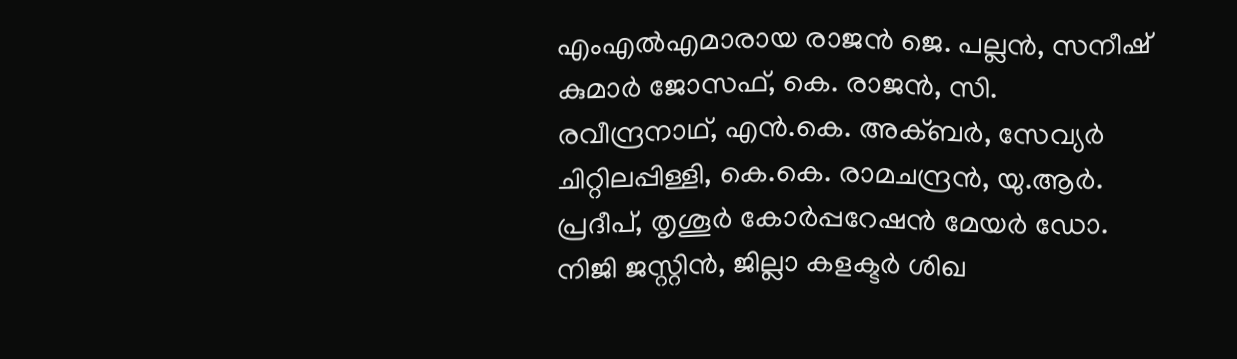എംഎൽഎമാരായ രാജൻ ജെ. പല്ലൻ, സനീഷ് കുമാർ ജോസഫ്, കെ. രാജൻ, സി. രവീന്ദ്രനാഥ്, എൻ.കെ. അക്ബർ, സേവ്യർ ചിറ്റിലപ്പിള്ളി, കെ.കെ. രാമചന്ദ്രൻ, യു.ആർ. പ്രദീപ്, തൃശൂർ കോർപ്പറേഷൻ മേയർ ഡോ. നിജി ജസ്റ്റിൻ, ജില്ലാ കളക്ടർ ശിഖ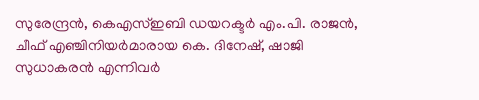സുരേന്ദ്രൻ, കെഎസ്ഇബി ഡയറക്ടർ എം.പി. രാജൻ, ചീഫ് എഞ്ചിനിയർമാരായ കെ. ദിനേഷ്, ഷാജി സുധാകരൻ എന്നിവർ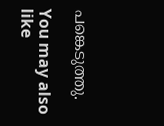പങ്കെടുത്തു.

You may also like